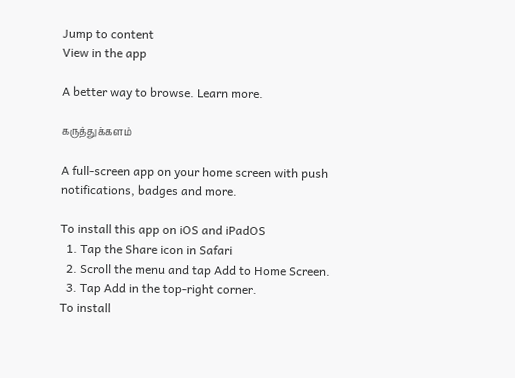Jump to content
View in the app

A better way to browse. Learn more.

கருத்துக்களம்

A full-screen app on your home screen with push notifications, badges and more.

To install this app on iOS and iPadOS
  1. Tap the Share icon in Safari
  2. Scroll the menu and tap Add to Home Screen.
  3. Tap Add in the top-right corner.
To install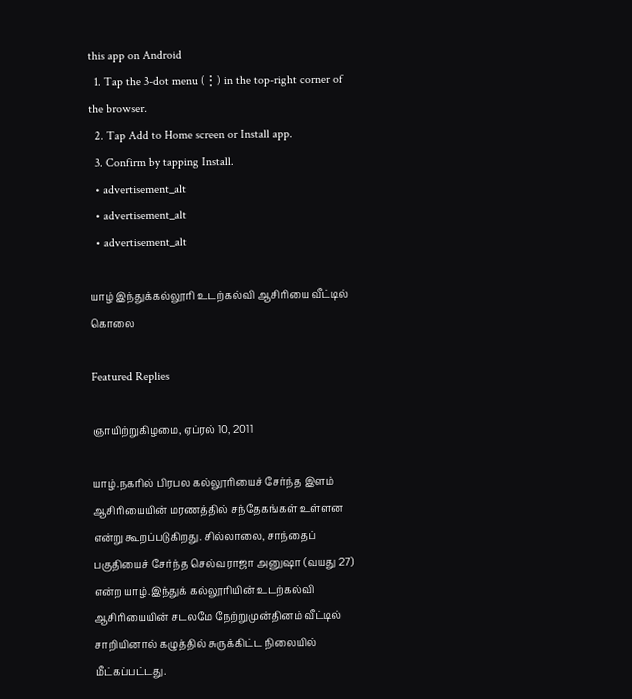this app on Android
  1. Tap the 3-dot menu (⋮) in the top-right corner of the browser.
  2. Tap Add to Home screen or Install app.
  3. Confirm by tapping Install.
  • advertisement_alt
  • advertisement_alt
  • advertisement_alt

யாழ் இந்துக்கல்லூரி உடற்கல்வி ஆசிரியை வீட்டில் கொலை

Featured Replies

ஞாயிற்றுகிழமை, ஏப்ரல் 10, 2011

யாழ்.நகரில் பிரபல கல்லூரியைச் சேர்ந்த இளம் ஆசிரியையின் மரணத்தில் சந்தேகங்கள் உள்ளன என்று கூறப்படுகிறது. சில்லாலை, சாந்தைப் பகுதியைச் சேர்ந்த செல்வராஜா அனுஷா (வயது 27) என்ற யாழ்.இந்துக் கல்லூரியின் உடற்கல்வி ஆசிரியையின் சடலமே நேற்றுமுன்தினம் வீட்டில் சாறியினால் கழுத்தில் சுருக்கிட்ட நிலையில் மீட்கப்பட்டது.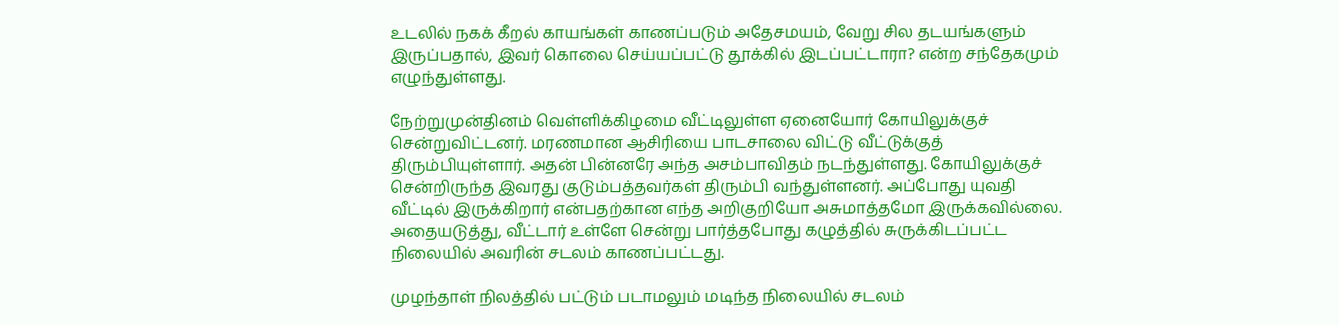உடலில் நகக் கீறல் காயங்கள் காணப்படும் அதேசமயம், வேறு சில தடயங்களும் இருப்பதால், இவர் கொலை செய்யப்பட்டு தூக்கில் இடப்பட்டாரா? என்ற சந்தேகமும் எழுந்துள்ளது.

நேற்றுமுன்தினம் வெள்ளிக்கிழமை வீட்டிலுள்ள ஏனையோர் கோயிலுக்குச் சென்றுவிட்டனர். மரணமான ஆசிரியை பாடசாலை விட்டு வீட்டுக்குத் திரும்பியுள்ளார். அதன் பின்னரே அந்த அசம்பாவிதம் நடந்துள்ளது. கோயிலுக்குச் சென்றிருந்த இவரது குடும்பத்தவர்கள் திரும்பி வந்துள்ளனர். அப்போது யுவதி வீட்டில் இருக்கிறார் என்பதற்கான எந்த அறிகுறியோ அசுமாத்தமோ இருக்கவில்லை. அதையடுத்து, வீட்டார் உள்ளே சென்று பார்த்தபோது கழுத்தில் சுருக்கிடப்பட்ட நிலையில் அவரின் சடலம் காணப்பட்டது.

முழந்தாள் நிலத்தில் பட்டும் படாமலும் மடிந்த நிலையில் சடலம்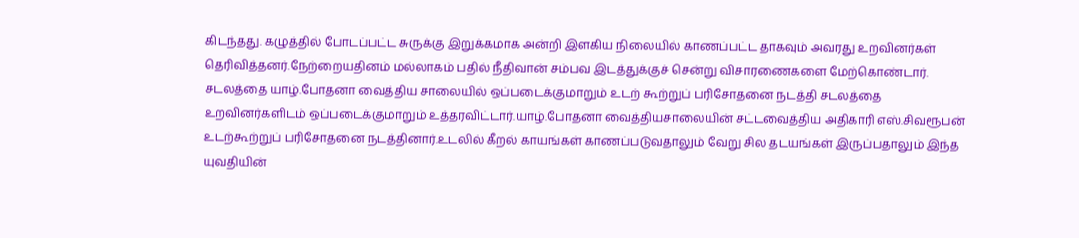கிடந்தது. கழுத்தில் போடப்பட்ட சுருக்கு இறுக்கமாக அன்றி இளகிய நிலையில் காணப்பட்ட தாகவும் அவரது உறவினர்கள் தெரிவித்தனர்.நேற்றையதினம் மல்லாகம் பதில் நீதிவான் சம்பவ இடத்துக்குச் சென்று விசாரணைகளை மேற்கொண்டார். சடலத்தை யாழ்.போதனா வைத்திய சாலையில் ஒப்படைக்குமாறும் உடற் கூற்றுப் பரிசோதனை நடத்தி சடலத்தை உறவினர்களிடம் ஒப்படைக்குமாறும் உத்தரவிட்டார்.யாழ்.போதனா வைத்தியசாலையின் சட்டவைத்திய அதிகாரி எஸ்.சிவரூபன் உடற்கூற்றுப் பரிசோதனை நடத்தினார்.உடலில் கீறல் காயங்கள் காணப்படுவதாலும் வேறு சில தடயங்கள் இருப்பதாலும் இந்த யுவதியின்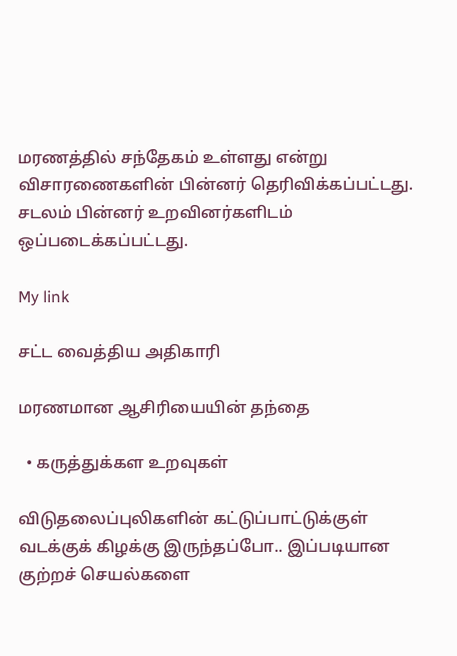மரணத்தில் சந்தேகம் உள்ளது என்று விசாரணைகளின் பின்னர் தெரிவிக்கப்பட்டது. சடலம் பின்னர் உறவினர்களிடம் ஒப்படைக்கப்பட்டது.

My link

சட்ட வைத்திய அதிகாரி

மரணமான ஆசிரியையின் தந்தை

  • கருத்துக்கள உறவுகள்

விடுதலைப்புலிகளின் கட்டுப்பாட்டுக்குள் வடக்குக் கிழக்கு இருந்தப்போ.. இப்படியான குற்றச் செயல்களை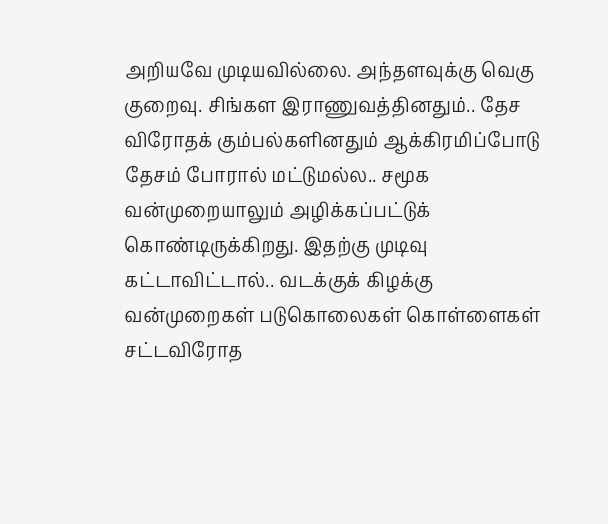அறியவே முடியவில்லை. அந்தளவுக்கு வெகு குறைவு. சிங்கள இராணுவத்தினதும்.. தேச விரோதக் கும்பல்களினதும் ஆக்கிரமிப்போடு தேசம் போரால் மட்டுமல்ல.. சமூக வன்முறையாலும் அழிக்கப்பட்டுக் கொண்டிருக்கிறது. இதற்கு முடிவு கட்டாவிட்டால்.. வடக்குக் கிழக்கு வன்முறைகள் படுகொலைகள் கொள்ளைகள் சட்டவிரோத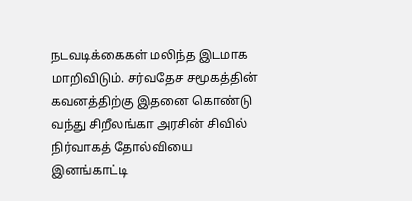நடவடிக்கைகள் மலிந்த இடமாக மாறிவிடும். சர்வதேச சமூகத்தின் கவனத்திற்கு இதனை கொண்டு வந்து சிறீலங்கா அரசின் சிவில் நிர்வாகத் தோல்வியை இனங்காட்டி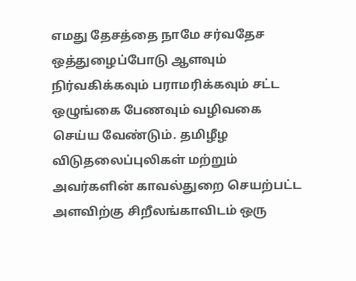எமது தேசத்தை நாமே சர்வதேச ஒத்துழைப்போடு ஆளவும் நிர்வகிக்கவும் பராமரிக்கவும் சட்ட ஒழுங்கை பேணவும் வழிவகை செய்ய வேண்டும். தமிழீழ விடுதலைப்புலிகள் மற்றும் அவர்களின் காவல்துறை செயற்பட்ட அளவிற்கு சிறீலங்காவிடம் ஒரு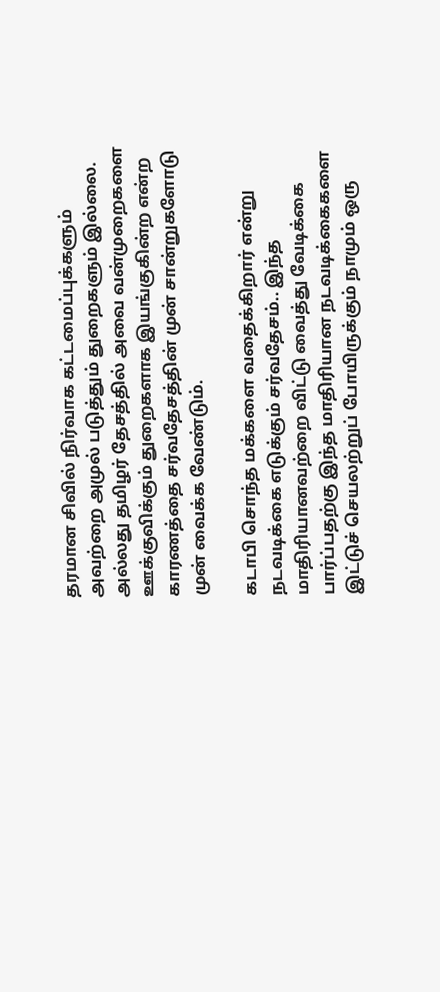தரமான சிவில் நிர்வாக கட்டமைப்புக்களும் அவற்றை அமுல் படுத்தும் துறைகளும் இல்லை. அல்லது தமிழர் தேசத்தில் அவை வன்முறைகளை ஊக்குவிக்கும் துறைகளாக இயங்குகின்ற என்ற காரணத்தை சர்வதேசத்தின் முன் சான்றுகளோடு முன் வைக்க வேண்டும்.

கடாபி சொந்த மக்களை வதைக்கிறார் என்று நடவடிக்கை எடுக்கும் சர்வதேசம்.. இந்த மாதிரியானவற்றை விட்டு வைத்து வேடிக்கை பார்ப்பதற்கு இந்த மாதிரியான நடவடிக்கைகளை இட்டுச் செயலற்றுப் போயிருக்கும் நாமும் ஒரு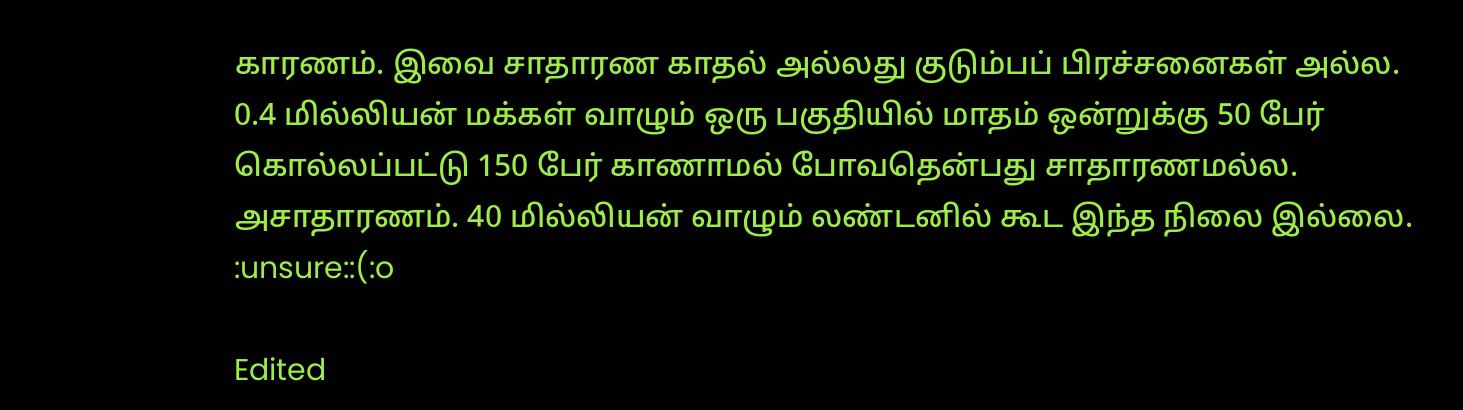காரணம். இவை சாதாரண காதல் அல்லது குடும்பப் பிரச்சனைகள் அல்ல. 0.4 மில்லியன் மக்கள் வாழும் ஒரு பகுதியில் மாதம் ஒன்றுக்கு 50 பேர் கொல்லப்பட்டு 150 பேர் காணாமல் போவதென்பது சாதாரணமல்ல. அசாதாரணம். 40 மில்லியன் வாழும் லண்டனில் கூட இந்த நிலை இல்லை. :unsure::(:o

Edited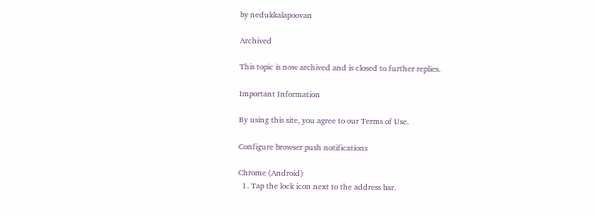by nedukkalapoovan

Archived

This topic is now archived and is closed to further replies.

Important Information

By using this site, you agree to our Terms of Use.

Configure browser push notifications

Chrome (Android)
  1. Tap the lock icon next to the address bar.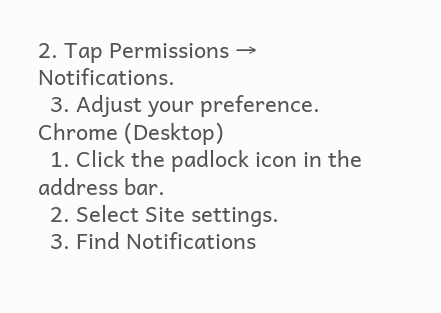2. Tap Permissions → Notifications.
  3. Adjust your preference.
Chrome (Desktop)
  1. Click the padlock icon in the address bar.
  2. Select Site settings.
  3. Find Notifications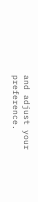and adjust your preference.